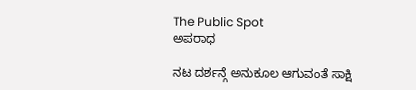The Public Spot
ಅಪರಾಧ

ನಟ ದರ್ಶನ್ಗೆ ಅನುಕೂಲ ಆಗುವಂತೆ ಸಾಕ್ಷಿ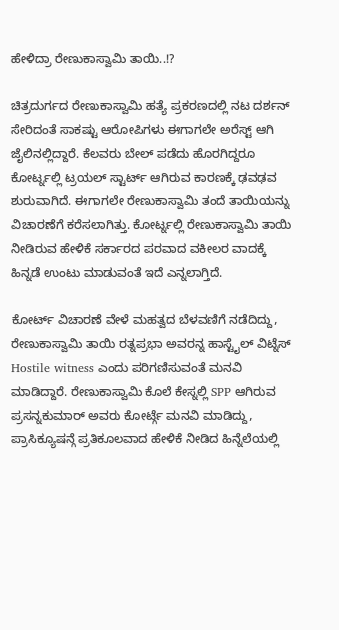ಹೇಳಿದ್ರಾ ರೇಣುಕಾಸ್ವಾಮಿ ತಾಯಿ..!?

ಚಿತ್ರದುರ್ಗದ ರೇಣುಕಾಸ್ವಾಮಿ ಹತ್ಯೆ ಪ್ರಕರಣದಲ್ಲಿ ನಟ ದರ್ಶನ್ ಸೇರಿದಂತೆ ಸಾಕಷ್ಟು ಆರೋಪಿಗಳು ಈಗಾಗಲೇ ಅರೆಸ್ಟ್ ಆಗಿ ಜೈಲಿನಲ್ಲಿದ್ದಾರೆ. ಕೆಲವರು ಬೇಲ್ ಪಡೆದು ಹೊರಗಿದ್ದರೂ ಕೋರ್ಟ್ನಲ್ಲಿ ಟ್ರಯಲ್ ಸ್ಟಾರ್ಟ್ ಆಗಿರುವ ಕಾರಣಕ್ಕೆ ಢವಢವ ಶುರುವಾಗಿದೆ. ಈಗಾಗಲೇ ರೇಣುಕಾಸ್ವಾಮಿ ತಂದೆ ತಾಯಿಯನ್ನು ವಿಚಾರಣೆಗೆ ಕರೆಸಲಾಗಿತ್ತು. ಕೋರ್ಟ್ನಲ್ಲಿ ರೇಣುಕಾಸ್ವಾಮಿ ತಾಯಿ ನೀಡಿರುವ ಹೇಳಿಕೆ ಸರ್ಕಾರದ ಪರವಾದ ವಕೀಲರ ವಾದಕ್ಕೆ ಹಿನ್ನಡೆ ಉಂಟು ಮಾಡುವಂತೆ ಇದೆ ಎನ್ನಲಾಗ್ತಿದೆ.

ಕೋರ್ಟ್ ವಿಚಾರಣೆ ವೇಳೆ ಮಹತ್ವದ ಬೆಳವಣಿಗೆ ನಡೆದಿದ್ದು, ರೇಣುಕಾಸ್ವಾಮಿ ತಾಯಿ ರತ್ನಪ್ರಭಾ ಅವರನ್ನ ಹಾಸ್ಟೈಲ್ ವಿಟ್ನೆಸ್ Hostile witness ಎಂದು ಪರಿಗಣಿಸುವಂತೆ ಮನವಿ ಮಾಡಿದ್ದಾರೆ. ರೇಣುಕಾಸ್ವಾಮಿ ಕೊಲೆ ಕೇಸ್ನಲ್ಲಿ SPP ಆಗಿರುವ ಪ್ರಸನ್ನಕುಮಾರ್ ಅವರು ಕೋರ್ಟ್ಗೆ ಮನವಿ ಮಾಡಿದ್ದು, ಪ್ರಾಸಿಕ್ಯೂಷನ್ಗೆ ಪ್ರತಿಕೂಲವಾದ ಹೇಳಿಕೆ ನೀಡಿದ ಹಿನ್ನೆಲೆಯಲ್ಲಿ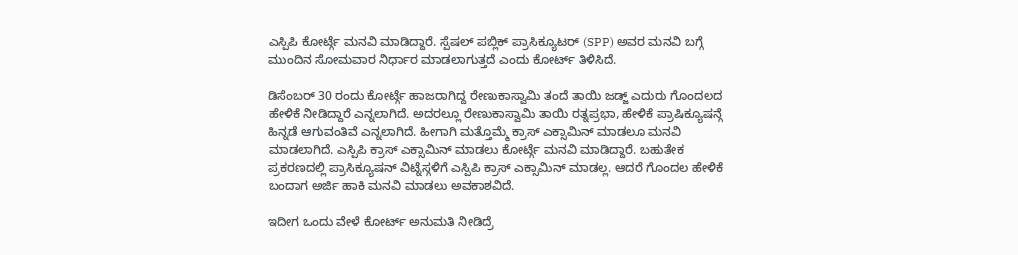ಎಸ್ಪಿಪಿ ಕೋರ್ಟ್ಗೆ ಮನವಿ ಮಾಡಿದ್ದಾರೆ. ಸ್ಪೆಷಲ್ ಪಬ್ಲಿಕ್ ಪ್ರಾಸಿಕ್ಯೂಟರ್ (SPP) ಅವರ ಮನವಿ ಬಗ್ಗೆ ಮುಂದಿನ ಸೋಮವಾರ ನಿರ್ಧಾರ ಮಾಡಲಾಗುತ್ತದೆ ಎಂದು ಕೋರ್ಟ್ ತಿಳಿಸಿದೆ.

ಡಿಸೆಂಬರ್ 30 ರಂದು ಕೋರ್ಟ್ಗೆ ಹಾಜರಾಗಿದ್ದ ರೇಣುಕಾಸ್ವಾಮಿ ತಂದೆ ತಾಯಿ ಜಡ್ಜ್ ಎದುರು ಗೊಂದಲದ ಹೇಳಿಕೆ ನೀಡಿದ್ದಾರೆ ಎನ್ನಲಾಗಿದೆ. ಅದರಲ್ಲೂ ರೇಣುಕಾಸ್ವಾಮಿ ತಾಯಿ ರತ್ನಪ್ರಭಾ, ಹೇಳಿಕೆ ಪ್ರಾಷಿಕ್ಯೂಷನ್ಗೆ ಹಿನ್ನಡೆ ಆಗುವಂತಿವೆ ಎನ್ನಲಾಗಿದೆ. ಹೀಗಾಗಿ ಮತ್ತೊಮ್ಮೆ ಕ್ರಾಸ್ ಎಕ್ಸಾಮಿನ್ ಮಾಡಲೂ ಮನವಿ ಮಾಡಲಾಗಿದೆ. ಎಸ್ಪಿಪಿ ಕ್ರಾಸ್ ಎಕ್ಸಾಮಿನ್ ಮಾಡಲು ಕೋರ್ಟ್ಗೆ ಮನವಿ ಮಾಡಿದ್ದಾರೆ. ಬಹುತೇಕ ಪ್ರಕರಣದಲ್ಲಿ ಪ್ರಾಸಿಕ್ಯೂಷನ್ ವಿಟ್ನೆಸ್ಗಳಿಗೆ ಎಸ್ಪಿಪಿ ಕ್ರಾಸ್ ಎಕ್ಸಾಮಿನ್ ಮಾಡಲ್ಲ. ಆದರೆ ಗೊಂದಲ ಹೇಳಿಕೆ ಬಂದಾಗ ಅರ್ಜಿ ಹಾಕಿ ಮನವಿ ಮಾಡಲು ಅವಕಾಶವಿದೆ.

ಇದೀಗ ಒಂದು ವೇಳೆ ಕೋರ್ಟ್ ಅನುಮತಿ ನೀಡಿದ್ರೆ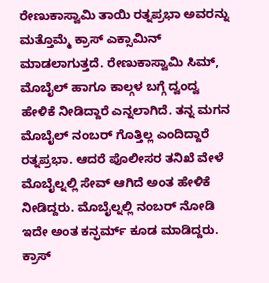ರೇಣುಕಾಸ್ವಾಮಿ ತಾಯಿ ರತ್ನಪ್ರಭಾ ಅವರನ್ನು ಮತ್ತೊಮ್ಮೆ ಕ್ರಾಸ್ ಎಕ್ಸಾಮಿನ್ ಮಾಡಲಾಗುತ್ತದೆ. ರೇಣುಕಾಸ್ವಾಮಿ ಸಿಮ್, ಮೊಬೈಲ್ ಹಾಗೂ ಕಾಲ್ಗಳ ಬಗ್ಗೆ ದ್ವಂದ್ವ ಹೇಳಿಕೆ ನೀಡಿದ್ದಾರೆ ಎನ್ನಲಾಗಿದೆ. ತನ್ನ ಮಗನ ಮೊಬೈಲ್ ನಂಬರ್ ಗೊತ್ತಿಲ್ಲ ಎಂದಿದ್ದಾರೆ ರತ್ನಪ್ರಭಾ. ಆದರೆ ಪೊಲೀಸರ ತನಿಖೆ ವೇಳೆ ಮೊಬೈಲ್ನಲ್ಲಿ ಸೇವ್ ಆಗಿದೆ ಅಂತ ಹೇಳಿಕೆ ನೀಡಿದ್ದರು. ಮೊಬೈಲ್ನಲ್ಲಿ ನಂಬರ್ ನೋಡಿ ಇದೇ ಅಂತ ಕನ್ಫರ್ಮ್ ಕೂಡ ಮಾಡಿದ್ದರು. ಕ್ರಾಸ್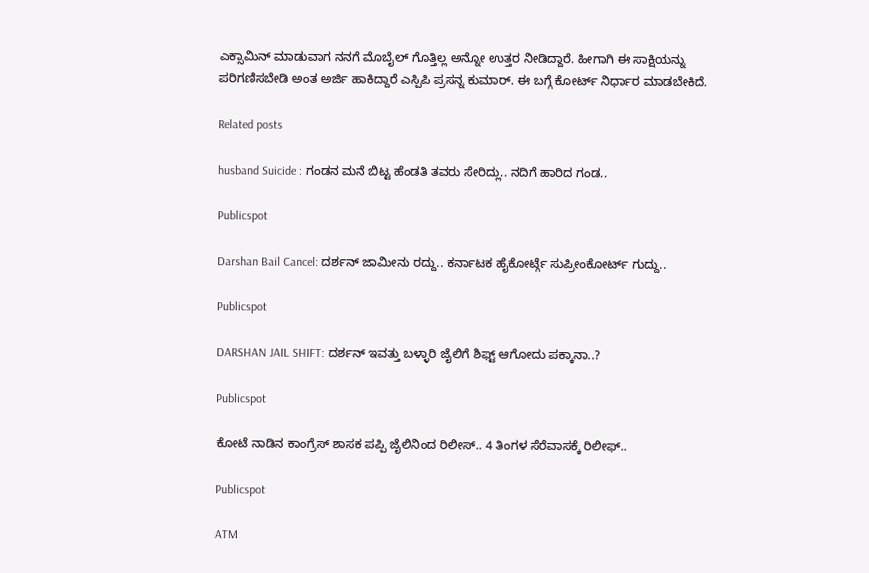ಎಕ್ಸಾಮಿನ್ ಮಾಡುವಾಗ ನನಗೆ ಮೊಬೈಲ್ ಗೊತ್ತಿಲ್ಲ ಅನ್ನೋ ಉತ್ತರ ನೀಡಿದ್ದಾರೆ. ಹೀಗಾಗಿ ಈ ಸಾಕ್ಷಿಯನ್ನು ಪರಿಗಣಿಸಬೇಡಿ ಅಂತ ಅರ್ಜಿ ಹಾಕಿದ್ದಾರೆ ಎಸ್ಪಿಪಿ ಪ್ರಸನ್ನ ಕುಮಾರ್. ಈ ಬಗ್ಗೆ ಕೋರ್ಟ್ ನಿರ್ಧಾರ ಮಾಡಬೇಕಿದೆ.

Related posts

husband Suicide : ಗಂಡನ ಮನೆ ಬಿಟ್ಟ ಹೆಂಡತಿ ತವರು ಸೇರಿದ್ಲು.. ನದಿಗೆ ಹಾರಿದ ಗಂಡ..

Publicspot

Darshan Bail Cancel: ದರ್ಶನ್ ಜಾಮೀನು ರದ್ದು.. ಕರ್ನಾಟಕ ಹೈಕೋರ್ಟ್ಗೆ ಸುಪ್ರೀಂಕೋರ್ಟ್ ಗುದ್ದು..

Publicspot

DARSHAN JAIL SHIFT: ದರ್ಶನ್‌ ಇವತ್ತು ಬಳ್ಳಾರಿ ಜೈಲಿಗೆ ಶಿಫ್ಟ್‌ ಆಗೋದು ಪಕ್ಕಾನಾ..?

Publicspot

ಕೋಟೆ ನಾಡಿನ ಕಾಂಗ್ರೆಸ್ ಶಾಸಕ ಪಪ್ಪಿ ಜೈಲಿನಿಂದ ರಿಲೀಸ್.. 4 ತಿಂಗಳ ಸೆರೆವಾಸಕ್ಕೆ ರಿಲೀಫ್..

Publicspot

ATM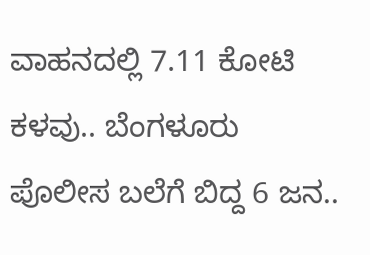ವಾಹನದಲ್ಲಿ 7.11 ಕೋಟಿ ಕಳವು.. ಬೆಂಗಳೂರು ಪೊಲೀಸ ಬಲೆಗೆ ಬಿದ್ದ 6 ಜನ..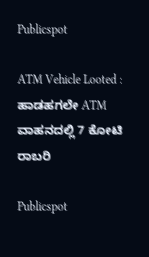Publicspot

ATM Vehicle Looted : ಹಾಡಹಗಲೇ ATM ವಾಹನದಲ್ಲಿ 7 ಕೋಟಿ ರಾಬರಿ

Publicspot